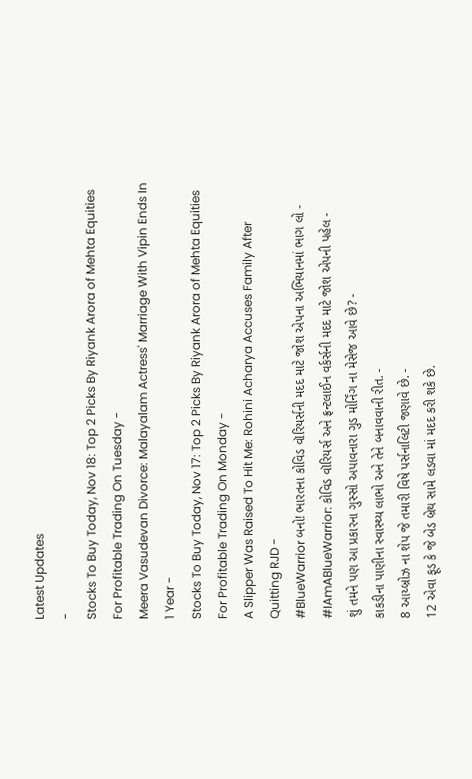Latest Updates
-
Stocks To Buy Today, Nov 18: Top 2 Picks By Riyank Arora of Mehta Equities For Profitable Trading On Tuesday -
Meera Vasudevan Divorce: Malayalam Actress' Marriage With Vipin Ends In 1 Year -
Stocks To Buy Today, Nov 17: Top 2 Picks By Riyank Arora of Mehta Equities For Profitable Trading On Monday -
A Slipper Was Raised To Hit Me: Rohini Acharya Accuses Family After Quitting RJD -
#BlueWarrior બનો! ભારતના કોવિડ વૉરિયર્સની મદદ માટે જોશ એપના અભિયાનમાં ભાગ લો -
#IAmABlueWarrior: કોવિડ વૉરિયર્સ અને ફ્રન્ટલાઈન વર્કર્સની મદદ માટે જોશ એપની પહેલ -
શું તમને પણ આ પ્રકારના ગુસ્સો અપાવનારા ગુડ મોર્નિંગ ના મેસેજ આવે છે? -
કાકડીના પાણીના સ્વાસ્થ્ય લાભો અને તેને બનાવવાની રીત. -
8 આય્બ્રોઝ ના શેપ જે તમારી વિષે પર્સનાલિટી જણાવે છે. -
12 એવા ફૂડ કે જે બેડ બ્રેથ સામે લડવા માં મદદ કરી શકે છે.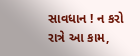સાવધાન ! ન કરો રાત્રે આ કામ,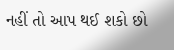નહીં તો આપ થઈ શકો છો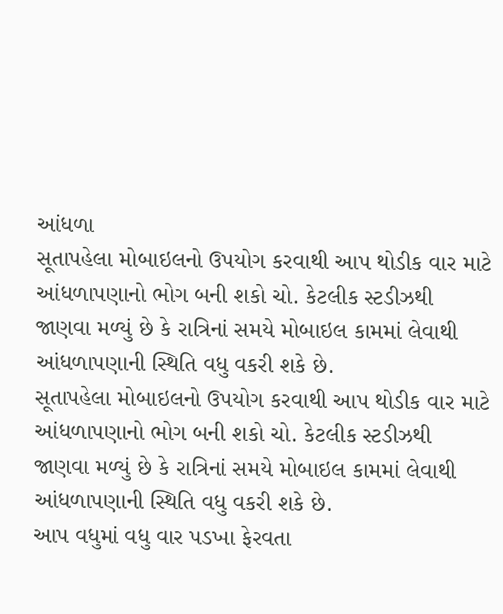આંધળા
સૂતાપહેલા મોબાઇલનો ઉપયોગ કરવાથી આપ થોડીક વાર માટે આંધળાપણાનો ભોગ બની શકો ચો. કેટલીક સ્ટડીઝથી જાણવા મળ્યું છે કે રાત્રિનાં સમયે મોબાઇલ કામમાં લેવાથી આંધળાપણાની સ્થિતિ વધુ વકરી શકે છે.
સૂતાપહેલા મોબાઇલનો ઉપયોગ કરવાથી આપ થોડીક વાર માટે આંધળાપણાનો ભોગ બની શકો ચો. કેટલીક સ્ટડીઝથી જાણવા મળ્યું છે કે રાત્રિનાં સમયે મોબાઇલ કામમાં લેવાથી આંધળાપણાની સ્થિતિ વધુ વકરી શકે છે.
આપ વધુમાં વધુ વાર પડખા ફેરવતા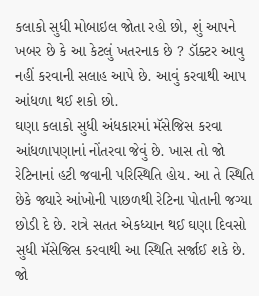કલાકો સુધી મોબાઇલ જોતા રહો છો, શું આપને ખબર છે કે આ કેટલું ખતરનાક છે ? ડૉક્ટર આવુ નહીં કરવાની સલાહ આપે છે. આવું કરવાથી આપ આંધળા થઈ શકો છો.
ઘણા કલાકો સુધી અંધકારમાં મૅસેજિસ કરવા આંધળાપણાનાં નોંતરવા જેવું છે. ખાસ તો જો રેટિનાનાં હટી જવાની પરિસ્થિતિ હોય. આ તે સ્થિતિ છેકે જ્યારે આંખોની પાછળથી રેટિના પોતાની જગ્યા છોડી દે છે. રાત્રે સતત એકધ્યાન થઈ ઘણા દિવસો સુધી મૅસેજિસ કરવાથી આ સ્થિતિ સર્જાઈ શકે છે.
જો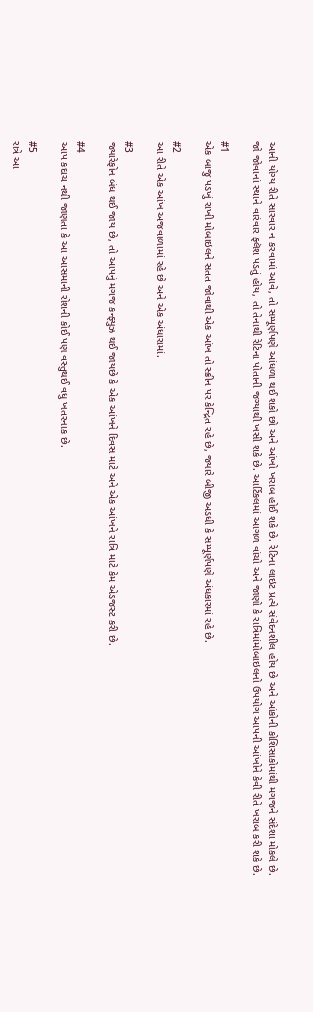આની યોગ્ય રીતે સારવાર ન કરવામાં આવે, તો સમ્પૂર્ણપણે આંધળા થઈ શકો છો અને આંખો ખરાબ હોઈ શકે છે. રેટિના લાઇટ પ્રત્યે સંવેદનશીલ હોય છે અને આંકોની કોશિસાકોમાંથી મગજને સંદેશા મોકલે છે.
જો જોવાનાં સ્થાને વારંવાર ફ્લૅશ પડતું હોય, તો તેનાથી રેટિના પોતાની જગ્યાથી ખસી શકે છે. આર્ટિકલમાં આગળ વાંચો અને જાણો કે રાત્રિમાંમોબાઇલનો ઉપયોગ આપની આંખોને કેવી રીતે ખરાબ કરી શકે છે.

#1
એક બાજુ પડખું રાખી મોબાઇલને સતત જોવાથી એક આંખ તો સ્ક્રીન પર કેન્દ્રિત રહે છે, જ્યારે બીજી અડધી કે સમ્પૂર્ણપણે અંધકારમાં રહે છે.

#2
આ રીતે એક આંખ અજવાળામાં રહે છે અને એક અંધારામાં.

#3
જ્યારેફોન બંધ થઈ જાય છે, તો આપનું મગજ કન્ફ્યુઝ થઈ જાયછે કે એક આંખને દિવસ માટે અને એક આંખને રાત્રિ માટે કેમ એડજસ્ટ કરી છે.

#4
આપ કદાચ નથી જાણતા કે આ આસમાની રોશની કોઈ પણ વસ્તુથઈ વધુ ખતરનાક છે.

#5
રાત્રે આ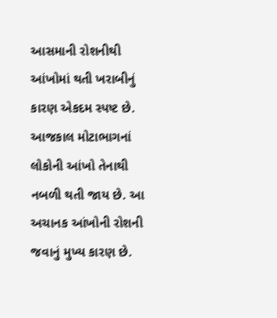આસમાની રોશનીથી આંખોમાં થતી ખરાબીનું કારણ એકદમ સ્પષ્ટ છે. આજકાલ મોટાભાગનાં લોકોની આંખો તેનાથી નબળી થતી જાય છે. આ અચાનક આંખોની રોશની જવાનું મુખ્ય કારણ છે.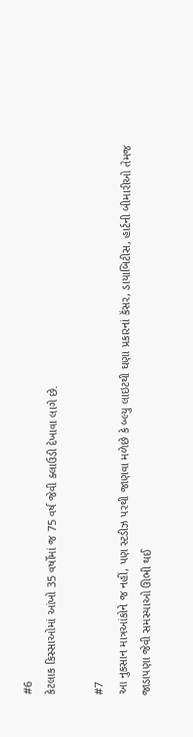#6
કેટલાક કિસ્સાઓમાં આંખો 35 વર્ષોમાં જ 75 વર્ષ જેવી ક્લાઉડી દેખાવા લાગે છે.

#7
આ નુકસાન માત્રઆંકોને જ નહીં, પણ સ્ટડીઝ પરથી જાણવા મળેછે કે બ્લ્યુ લાઇટથી ઘણા પ્રકારનાં કૅંસર, ડાયાબિટીસ, હાર્ટની બીમારીઓ તેમજ જાડાપણા જેવી સમસ્યાઓ ઊભી થઈ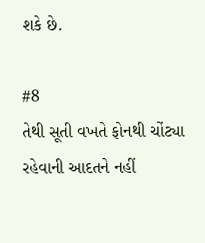શકે છે.

#8
તેથી સૂતી વખતે ફોનથી ચોંટ્યા રહેવાની આદતને નહીં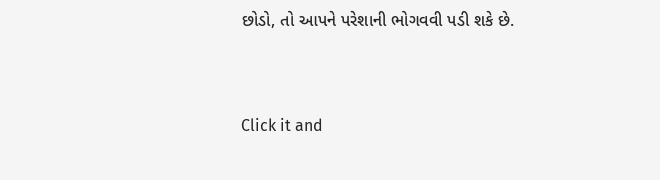છોડો, તો આપને પરેશાની ભોગવવી પડી શકે છે.



Click it and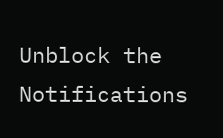Unblock the Notifications